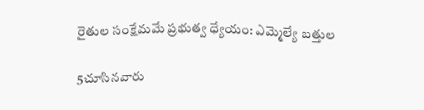రైతుల సంక్షేమమే ప్రభుత్వ ధ్యేయం: ఎమ్మెల్యే బత్తుల

5చూసినవారు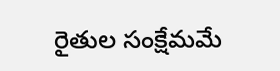రైతుల సంక్షేమమే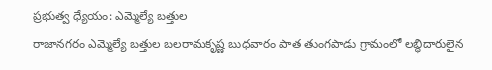ప్రభుత్వ ధ్యేయం: ఎమ్మెల్యే బత్తుల
రాజానగరం ఎమ్మెల్యే బత్తుల బలరామకృష్ణ బుధవారం పాత తుంగపాడు గ్రామంలో లబ్ధిదారులైన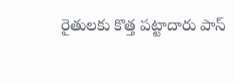రైతులకు కొత్త పట్టాదారు పాస్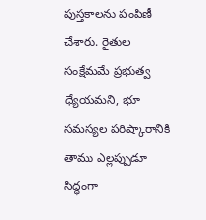పుస్తకాలను పంపిణీ చేశారు. రైతుల సంక్షేమమే ప్రభుత్వ ధ్యేయమని, భూ సమస్యల పరిష్కారానికి తాము ఎల్లప్పుడూ సిద్ధంగా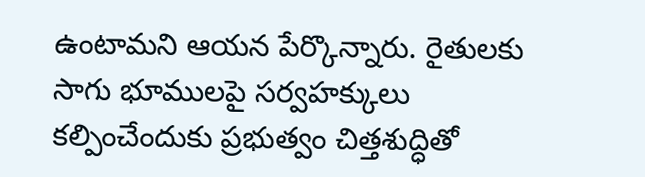ఉంటామని ఆయన పేర్కొన్నారు. రైతులకు సాగు భూములపై సర్వహక్కులు కల్పించేందుకు ప్రభుత్వం చిత్తశుద్ధితో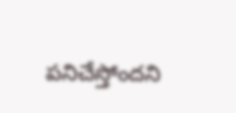పనిచేస్తోందని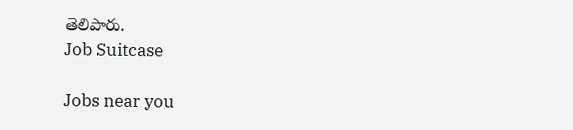తెలిపారు.
Job Suitcase

Jobs near you